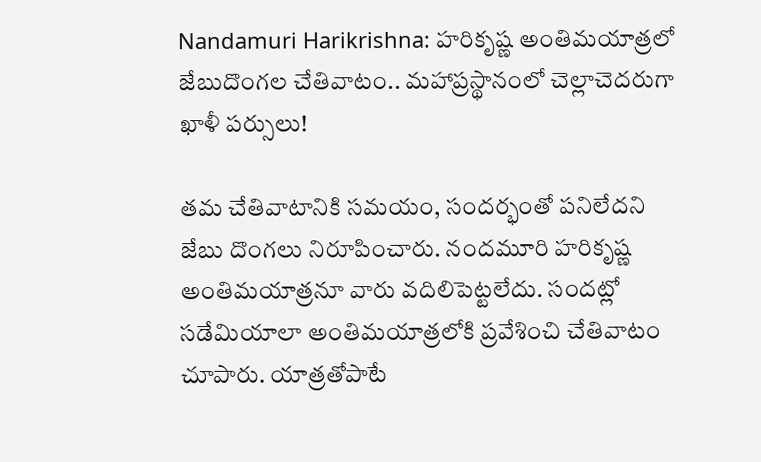Nandamuri Harikrishna: హరికృష్ణ అంతిమయాత్రలో జేబుదొంగల చేతివాటం.. మహాప్రస్థానంలో చెల్లాచెదరుగా ఖాళీ పర్సులు!

తమ చేతివాటానికి సమయం, సందర్భంతో పనిలేదని జేబు దొంగలు నిరూపించారు. నందమూరి హరికృష్ణ అంతిమయాత్రనూ వారు వదిలిపెట్టలేదు. సందట్లో సడేమియాలా అంతిమయాత్రలోకి ప్రవేశించి చేతివాటం చూపారు. యాత్రతోపాటే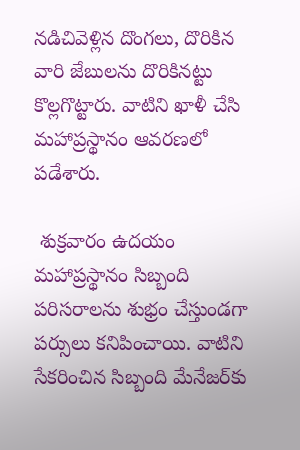నడిచివెళ్లిన దొంగలు, దొరికిన వారి జేబులను దొరికినట్టు కొల్లగొట్టారు. వాటిని ఖాళీ చేసి మహాప్రస్థానం ఆవరణలో పడేశారు.

 శుక్రవారం ఉదయం మహాప్రస్థానం సిబ్బంది పరిసరాలను శుభ్రం చేస్తుండగా పర్సులు కనిపించాయి. వాటిని సేకరించిన సిబ్బంది మేనేజర్‌కు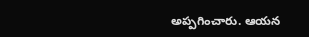అప్పగించారు. ఆయన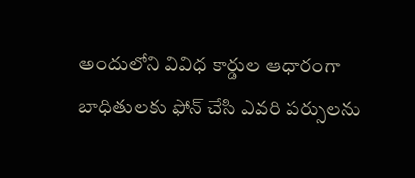అందులోని వివిధ కార్డుల ఆధారంగా బాధితులకు ఫోన్ చేసి ఎవరి పర్సులను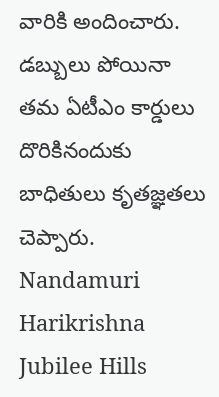వారికి అందించారు. డబ్బులు పోయినా తమ ఏటీఎం కార్డులు దొరికినందుకు బాధితులు కృతజ్ఞతలు చెప్పారు.
Nandamuri Harikrishna
Jubilee Hills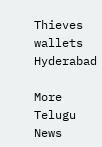Thieves
wallets
Hyderabad

More Telugu News